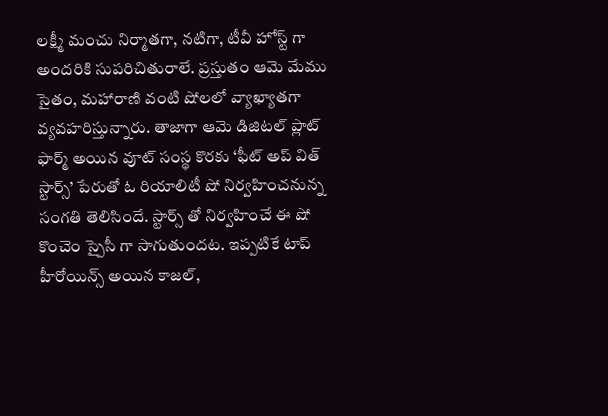లక్ష్మీ మంచు నిర్మాతగా, నటిగా, టీవీ హోస్ట్ గా అందరికి సుపరిచితురాలే. ప్రస్తుతం ఆమె మేము సైతం, మహారాణి వంటి షోలలో వ్యాఖ్యాతగా వ్యవహరిస్తున్నారు. తాజాగా ఆమె డిజిటల్ ప్లాట్ ఫార్మ్ అయిన వూట్ సంస్థ కొరకు ‘ఫీట్ అప్ విత్ స్టార్స్’ పేరుతో ఓ రియాలిటీ షో నిర్వహించనున్న సంగతి తెలిసిందే. స్టార్స్ తో నిర్వహించే ఈ షో కొంచెం స్పైసీ గా సాగుతుందట. ఇప్పటికే టాప్ హీరోయిన్స్ అయిన కాజల్,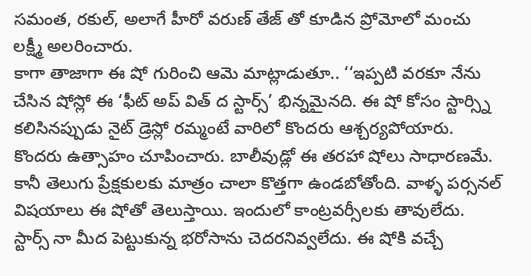సమంత, రకుల్, అలాగే హీరో వరుణ్ తేజ్ తో కూడిన ప్రోమోలో మంచు లక్ష్మీ అలరించారు.
కాగా తాజాగా ఈ షో గురించి ఆమె మాట్లాడుతూ.. ‘‘ఇప్పటి వరకూ నేను చేసిన షోస్లో ఈ ‘ఫీట్ అప్ విత్ ద స్టార్స్’ భిన్నమైనది. ఈ షో కోసం స్టార్స్ని కలిసినప్పుడు నైట్ డ్రెస్లో రమ్మంటే వారిలో కొందరు ఆశ్చర్యపోయారు. కొందరు ఉత్సాహం చూపించారు. బాలీవుడ్లో ఈ తరహా షోలు సాధారణమే. కానీ తెలుగు ప్రేక్షకులకు మాత్రం చాలా కొత్తగా ఉండబోతోంది. వాళ్ళ పర్సనల్ విషయాలు ఈ షోతో తెలుస్తాయి. ఇందులో కాంట్రవర్సీలకు తావులేదు. స్టార్స్ నా మీద పెట్టుకున్న భరోసాను చెదరనివ్వలేదు. ఈ షోకి వచ్చే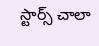స్టార్స్ చాలా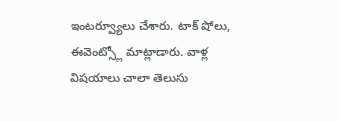ఇంటర్వ్యూలు చేశారు. టాక్ షోలు, ఈవెంట్స్లో మాట్లాడారు. వాళ్ల విషయాలు చాలా తెలుసు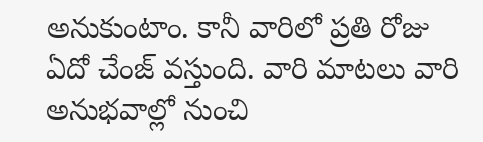అనుకుంటాం. కానీ వారిలో ప్రతి రోజు ఏదో చేంజ్ వస్తుంది. వారి మాటలు వారి అనుభవాల్లో నుంచి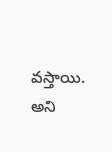వస్తాయి. అని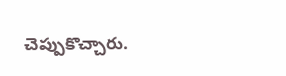చెప్పుకొచ్చారు.